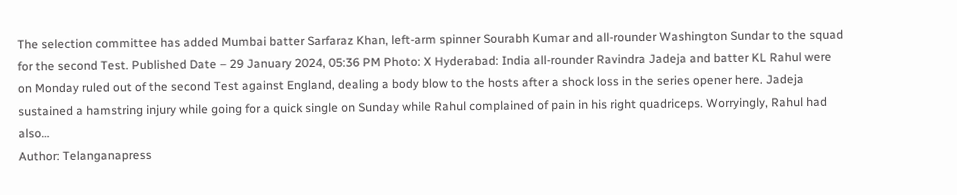The selection committee has added Mumbai batter Sarfaraz Khan, left-arm spinner Sourabh Kumar and all-rounder Washington Sundar to the squad for the second Test. Published Date – 29 January 2024, 05:36 PM Photo: X Hyderabad: India all-rounder Ravindra Jadeja and batter KL Rahul were on Monday ruled out of the second Test against England, dealing a body blow to the hosts after a shock loss in the series opener here. Jadeja sustained a hamstring injury while going for a quick single on Sunday while Rahul complained of pain in his right quadriceps. Worryingly, Rahul had also…
Author: Telanganapress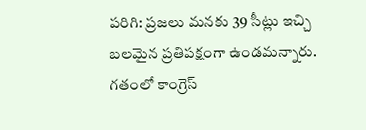పరిగి: ప్రజలు మనకు 39 సీట్లు ఇచ్చి బలమైన ప్రతిపక్షంగా ఉండమన్నారు. గతంలో కాంగ్రెస్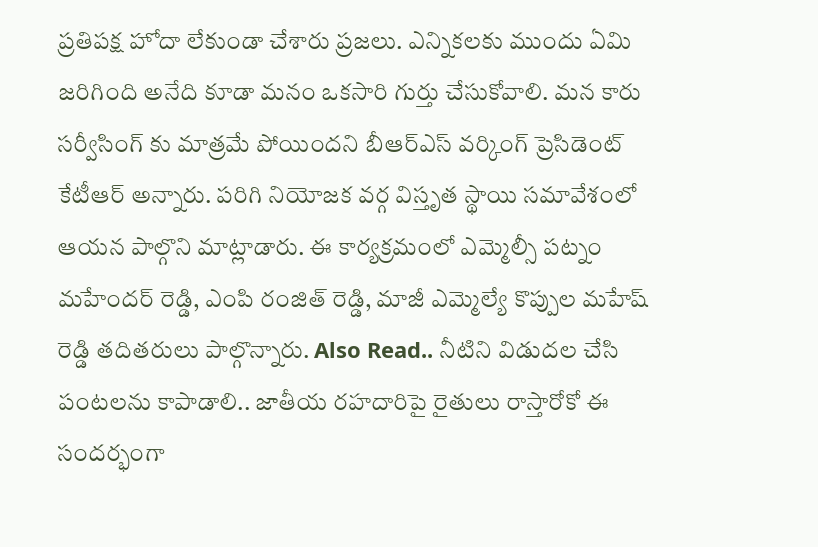ప్రతిపక్ష హోదా లేకుండా చేశారు ప్రజలు. ఎన్నికలకు ముందు ఏమి జరిగింది అనేది కూడా మనం ఒకసారి గుర్తు చేసుకోవాలి. మన కారు సర్వీసింగ్ కు మాత్రమే పోయిందని బీఆర్ఎస్ వర్కింగ్ ప్రెసిడెంట్ కేటీఆర్ అన్నారు. పరిగి నియోజక వర్గ విస్తృత స్థాయి సమావేశంలో ఆయన పాల్గొని మాట్లాడారు. ఈ కార్యక్రమంలో ఎమ్మెల్సీ పట్నం మహేందర్ రెడ్డి, ఎంపి రంజిత్ రెడ్డి, మాజీ ఎమ్మెల్యే కొప్పుల మహేష్ రెడ్డి తదితరులు పాల్గొన్నారు. Also Read.. నీటిని విడుదల చేసి పంటలను కాపాడాలి.. జాతీయ రహదారిపై రైతులు రాస్తారోకో ఈ సందర్భంగా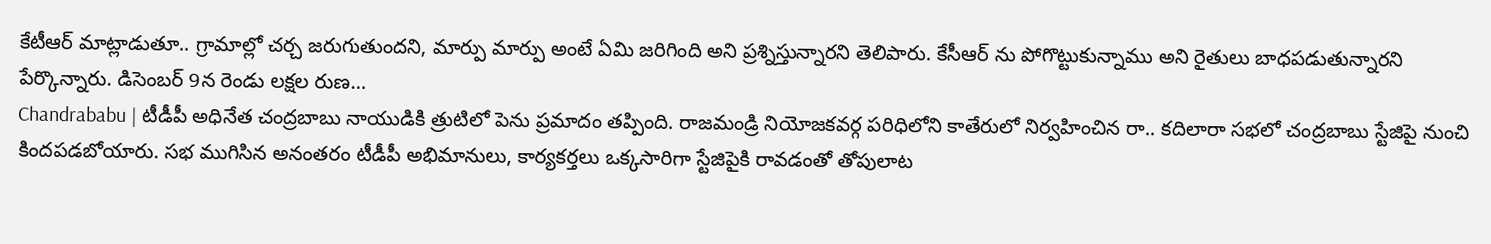కేటీఆర్ మాట్లాడుతూ.. గ్రామాల్లో చర్చ జరుగుతుందని, మార్పు మార్పు అంటే ఏమి జరిగింది అని ప్రశ్నిస్తున్నారని తెలిపారు. కేసీఆర్ ను పోగొట్టుకున్నాము అని రైతులు బాధపడుతున్నారని పేర్కొన్నారు. డిసెంబర్ 9న రెండు లక్షల రుణ…
Chandrababu | టీడీపీ అధినేత చంద్రబాబు నాయుడికి త్రుటిలో పెను ప్రమాదం తప్పింది. రాజమండ్రి నియోజకవర్గ పరిధిలోని కాతేరులో నిర్వహించిన రా.. కదిలారా సభలో చంద్రబాబు స్టేజిపై నుంచి కిందపడబోయారు. సభ ముగిసిన అనంతరం టీడీపీ అభిమానులు, కార్యకర్తలు ఒక్కసారిగా స్టేజిపైకి రావడంతో తోపులాట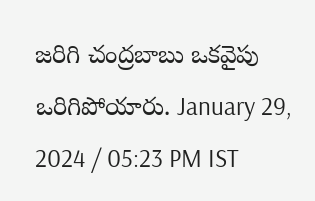జరిగి చంద్రబాబు ఒకవైపు ఒరిగిపోయారు. January 29, 2024 / 05:23 PM IST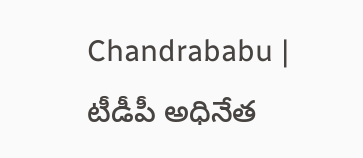Chandrababu | టీడీపీ అధినేత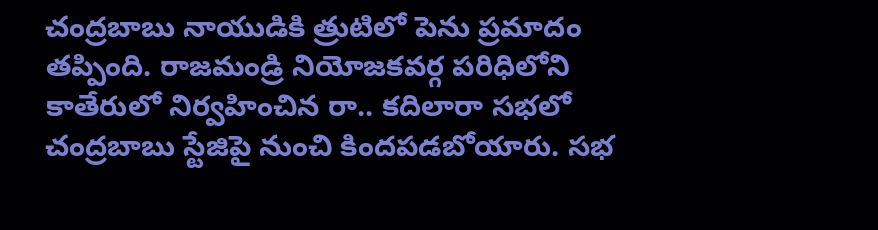చంద్రబాబు నాయుడికి త్రుటిలో పెను ప్రమాదం తప్పింది. రాజమండ్రి నియోజకవర్గ పరిధిలోని కాతేరులో నిర్వహించిన రా.. కదిలారా సభలో చంద్రబాబు స్టేజిపై నుంచి కిందపడబోయారు. సభ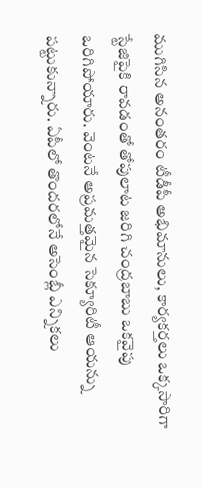ముగిసిన అనంతరం టీడీపీ అభిమానులు, కార్యకర్తలు ఒక్కసారిగా స్టేజిపైకి రావడంతో తోపులాట జరిగి చంద్రబాబు ఒకవైపు ఒరిగిపోయారు. వెంటనే అప్రమత్తమైన సెక్యూరిటీ ఆయన్ను పట్టుకున్నారు. ఏపీలో తొందరలోనే అసెంబ్లీ ఎన్నికలు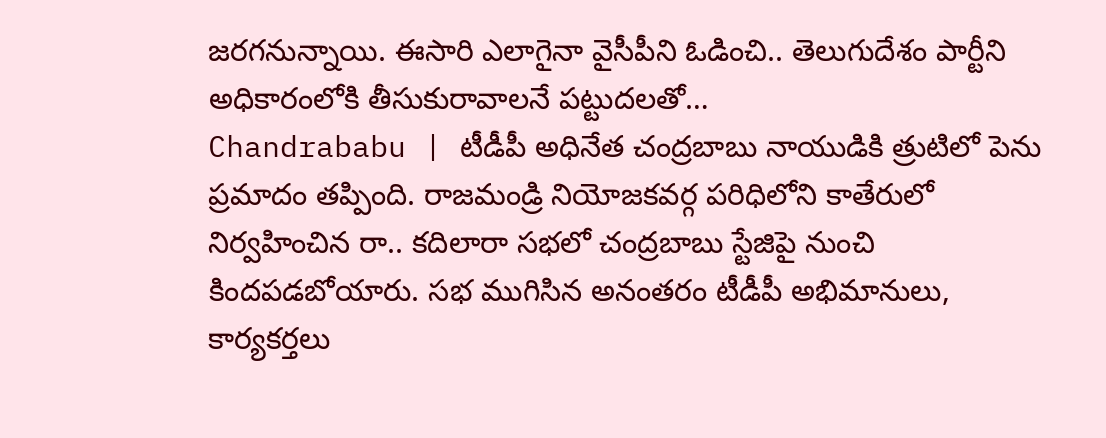జరగనున్నాయి. ఈసారి ఎలాగైనా వైసీపీని ఓడించి.. తెలుగుదేశం పార్టీని అధికారంలోకి తీసుకురావాలనే పట్టుదలతో…
Chandrababu | టీడీపీ అధినేత చంద్రబాబు నాయుడికి త్రుటిలో పెను ప్రమాదం తప్పింది. రాజమండ్రి నియోజకవర్గ పరిధిలోని కాతేరులో నిర్వహించిన రా.. కదిలారా సభలో చంద్రబాబు స్టేజిపై నుంచి కిందపడబోయారు. సభ ముగిసిన అనంతరం టీడీపీ అభిమానులు, కార్యకర్తలు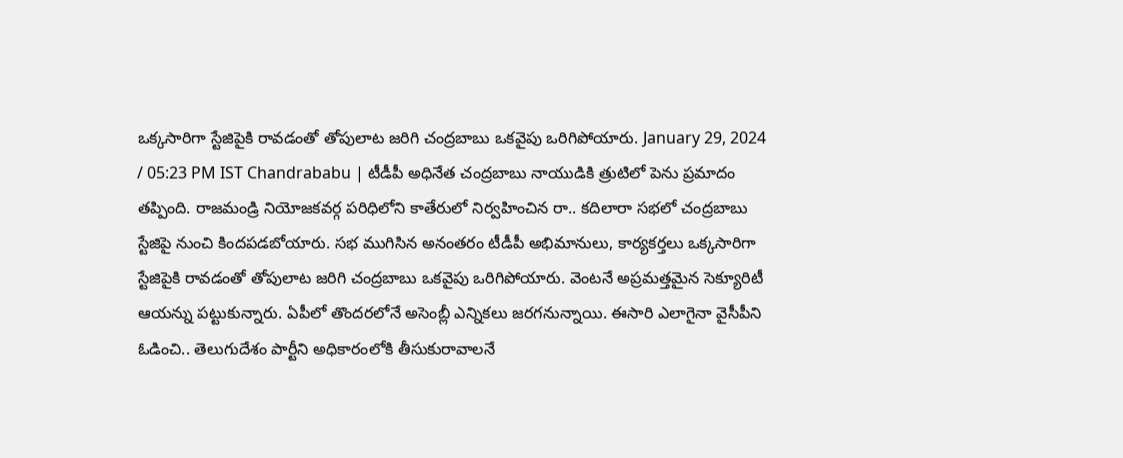ఒక్కసారిగా స్టేజిపైకి రావడంతో తోపులాట జరిగి చంద్రబాబు ఒకవైపు ఒరిగిపోయారు. January 29, 2024 / 05:23 PM IST Chandrababu | టీడీపీ అధినేత చంద్రబాబు నాయుడికి త్రుటిలో పెను ప్రమాదం తప్పింది. రాజమండ్రి నియోజకవర్గ పరిధిలోని కాతేరులో నిర్వహించిన రా.. కదిలారా సభలో చంద్రబాబు స్టేజిపై నుంచి కిందపడబోయారు. సభ ముగిసిన అనంతరం టీడీపీ అభిమానులు, కార్యకర్తలు ఒక్కసారిగా స్టేజిపైకి రావడంతో తోపులాట జరిగి చంద్రబాబు ఒకవైపు ఒరిగిపోయారు. వెంటనే అప్రమత్తమైన సెక్యూరిటీ ఆయన్ను పట్టుకున్నారు. ఏపీలో తొందరలోనే అసెంబ్లీ ఎన్నికలు జరగనున్నాయి. ఈసారి ఎలాగైనా వైసీపీని ఓడించి.. తెలుగుదేశం పార్టీని అధికారంలోకి తీసుకురావాలనే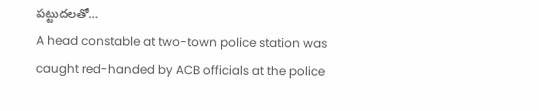పట్టుదలతో…
A head constable at two-town police station was caught red-handed by ACB officials at the police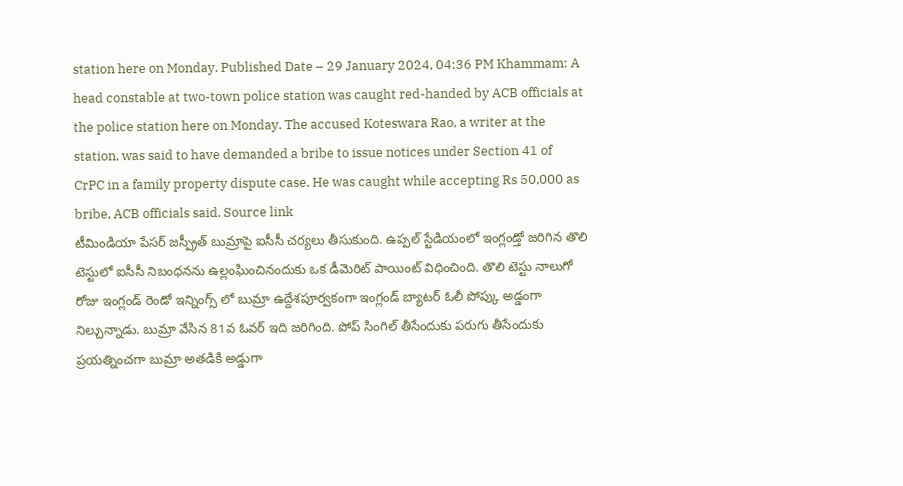station here on Monday. Published Date – 29 January 2024, 04:36 PM Khammam: A head constable at two-town police station was caught red-handed by ACB officials at the police station here on Monday. The accused Koteswara Rao, a writer at the station, was said to have demanded a bribe to issue notices under Section 41 of CrPC in a family property dispute case. He was caught while accepting Rs 50,000 as bribe, ACB officials said. Source link
టీమిండియా పేసర్ జస్ప్రీత్ బుమ్రాపై ఐసీసీ చర్యలు తీసుకుంది. ఉప్పల్ స్టేడియంలో ఇంగ్లండ్తో జరిగిన తొలి టెస్టులో ఐసీసీ నిబంధనను ఉల్లంఘించినందుకు ఒక డీమెరిట్ పాయింట్ విధించింది. తొలి టెస్టు నాలుగో రోజు ఇంగ్లండ్ రెండో ఇన్నింగ్స్ లో బుమ్రా ఉద్దేశపూర్వకంగా ఇంగ్లండ్ బ్యాటర్ ఓలీ పోప్కు అడ్డంగా నిల్చున్నాడు. బుమ్రా వేసిన 81వ ఓవర్ ఇది జరిగింది. పోప్ సింగిల్ తీసేందుకు పరుగు తీసేందుకు ప్రయత్నించగా బుమ్రా అతడికి అడ్డుగా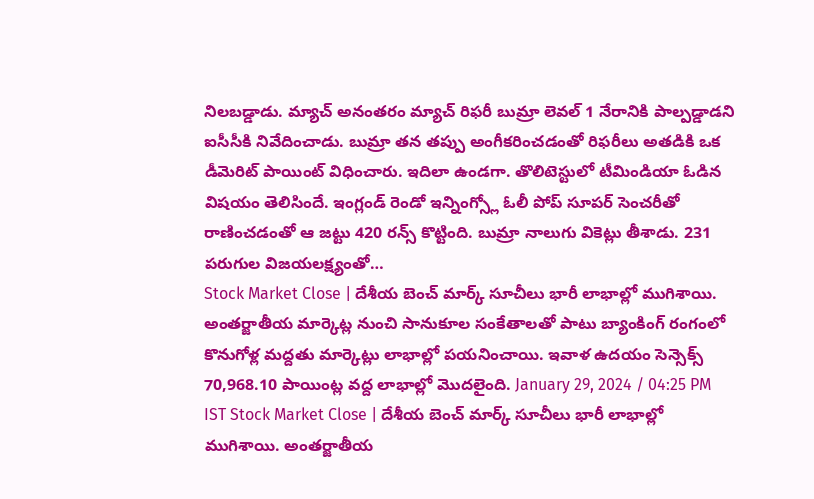నిలబడ్డాడు. మ్యాచ్ అనంతరం మ్యాచ్ రిఫరీ బుమ్రా లెవల్ 1 నేరానికి పాల్పడ్డాడని ఐసీసీకి నివేదించాడు. బుమ్రా తన తప్పు అంగీకరించడంతో రిఫరీలు అతడికి ఒక డీమెరిట్ పాయింట్ విధించారు. ఇదిలా ఉండగా. తొలిటెస్టులో టీమిండియా ఓడిన విషయం తెలిసిందే. ఇంగ్లండ్ రెండో ఇన్నింగ్స్లో ఓలీ పోప్ సూపర్ సెంచరీతో రాణించడంతో ఆ జట్టు 420 రన్స్ కొట్టింది. బుమ్రా నాలుగు వికెట్లు తీశాడు. 231 పరుగుల విజయలక్ష్యంతో…
Stock Market Close | దేశీయ బెంచ్ మార్క్ సూచీలు భారీ లాభాల్లో ముగిశాయి. అంతర్జాతీయ మార్కెట్ల నుంచి సానుకూల సంకేతాలతో పాటు బ్యాంకింగ్ రంగంలో కొనుగోళ్ల మద్దతు మార్కెట్లు లాభాల్లో పయనించాయి. ఇవాళ ఉదయం సెన్సెక్స్ 70,968.10 పాయింట్ల వద్ద లాభాల్లో మొదలైంది. January 29, 2024 / 04:25 PM IST Stock Market Close | దేశీయ బెంచ్ మార్క్ సూచీలు భారీ లాభాల్లో ముగిశాయి. అంతర్జాతీయ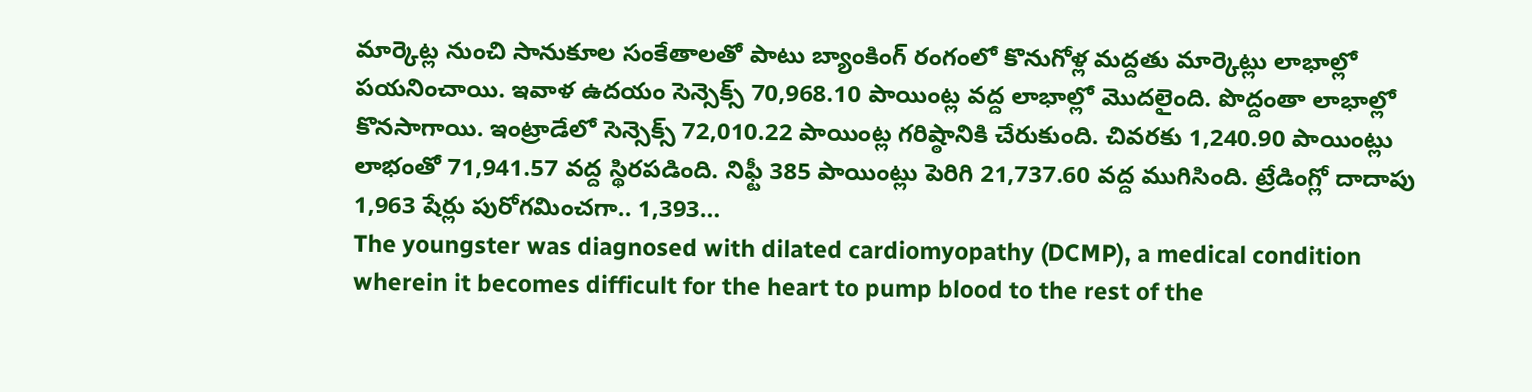మార్కెట్ల నుంచి సానుకూల సంకేతాలతో పాటు బ్యాంకింగ్ రంగంలో కొనుగోళ్ల మద్దతు మార్కెట్లు లాభాల్లో పయనించాయి. ఇవాళ ఉదయం సెన్సెక్స్ 70,968.10 పాయింట్ల వద్ద లాభాల్లో మొదలైంది. పొద్దంతా లాభాల్లో కొనసాగాయి. ఇంట్రాడేలో సెన్సెక్స్ 72,010.22 పాయింట్ల గరిష్ఠానికి చేరుకుంది. చివరకు 1,240.90 పాయింట్లు లాభంతో 71,941.57 వద్ద స్థిరపడింది. నిఫ్టీ 385 పాయింట్లు పెరిగి 21,737.60 వద్ద ముగిసింది. ట్రేడింగ్లో దాదాపు 1,963 షేర్లు పురోగమించగా.. 1,393…
The youngster was diagnosed with dilated cardiomyopathy (DCMP), a medical condition wherein it becomes difficult for the heart to pump blood to the rest of the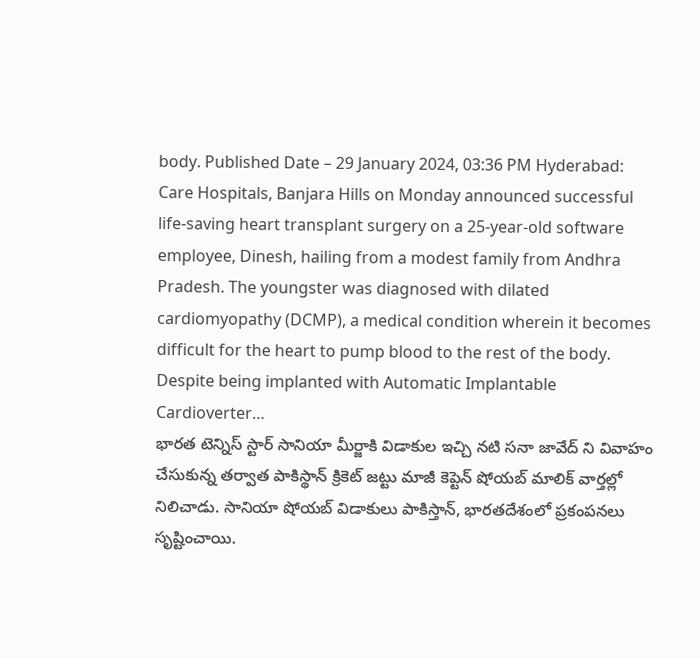body. Published Date – 29 January 2024, 03:36 PM Hyderabad: Care Hospitals, Banjara Hills on Monday announced successful life-saving heart transplant surgery on a 25-year-old software employee, Dinesh, hailing from a modest family from Andhra Pradesh. The youngster was diagnosed with dilated cardiomyopathy (DCMP), a medical condition wherein it becomes difficult for the heart to pump blood to the rest of the body. Despite being implanted with Automatic Implantable Cardioverter…
భారత టెన్నిస్ స్టార్ సానియా మీర్జాకి విడాకుల ఇచ్చి నటి సనా జావేద్ ని వివాహం చేసుకున్న తర్వాత పాకిస్థాన్ క్రికెట్ జట్టు మాజీ కెప్టెన్ షోయబ్ మాలిక్ వార్తల్లో నిలిచాడు. సానియా షోయబ్ విడాకులు పాకిస్తాన్, భారతదేశంలో ప్రకంపనలు సృష్టించాయి.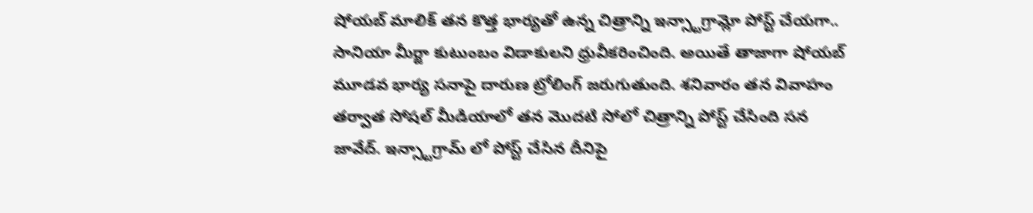షోయబ్ మాలిక్ తన కొత్త భార్యతో ఉన్న చిత్రాన్ని ఇన్స్టాగ్రామ్లో పోస్ట్ చేయగా.. సానియా మీర్జా కుటుంబం విడాకులని ధ్రువీకరించింది. అయితే తాజాగా షోయబ్ మూడవ భార్య సనాపై దారుణ ట్రోలింగ్ జరుగుతుంది. శనివారం తన వివాహం తర్వాత సోషల్ మీడియాలో తన మొదటి సోలో చిత్రాన్ని పోస్ట్ చేసింది సన జావేద్. ఇన్స్టాగ్రామ్ లో పోస్ట్ చేసిన దీనిపై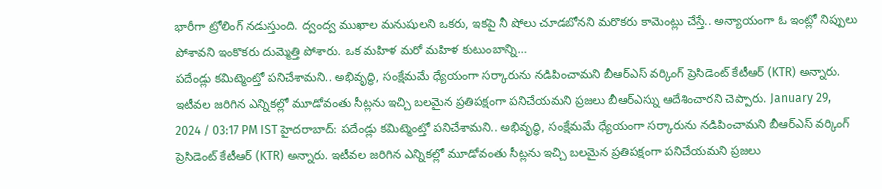భారీగా ట్రోలింగ్ నడుస్తుంది. ద్వంద్వ ముఖాల మనుషులని ఒకరు, ఇకపై నీ షోలు చూడబోనని మరొకరు కామెంట్లు చేస్తే.. అన్యాయంగా ఓ ఇంట్లో నిప్పులు పోశావని ఇంకొకరు దుమ్మెత్తి పోశారు. ఒక మహిళ మరో మహిళ కుటుంబాన్ని…
పదేండ్లు కమిట్మెంట్తో పనిచేశామని.. అభివృద్ధి, సంక్షేమమే ధ్యేయంగా సర్కారును నడిపించామని బీఆర్ఎస్ వర్కింగ్ ప్రెసిడెంట్ కేటీఆర్ (KTR) అన్నారు. ఇటీవల జరిగిన ఎన్నికల్లో మూడోవంతు సీట్లను ఇచ్చి బలమైన ప్రతిపక్షంగా పనిచేయమని ప్రజలు బీఆర్ఎస్ను ఆదేశించారని చెప్పారు. January 29, 2024 / 03:17 PM IST హైదరాబాద్: పదేండ్లు కమిట్మెంట్తో పనిచేశామని.. అభివృద్ధి, సంక్షేమమే ధ్యేయంగా సర్కారును నడిపించామని బీఆర్ఎస్ వర్కింగ్ ప్రెసిడెంట్ కేటీఆర్ (KTR) అన్నారు. ఇటీవల జరిగిన ఎన్నికల్లో మూడోవంతు సీట్లను ఇచ్చి బలమైన ప్రతిపక్షంగా పనిచేయమని ప్రజలు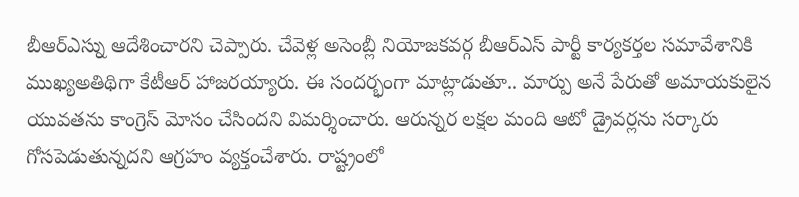బీఆర్ఎస్ను ఆదేశించారని చెప్పారు. చేవెళ్ల అసెంబ్లీ నియోజకవర్గ బీఆర్ఎస్ పార్టీ కార్యకర్తల సమావేశానికి ముఖ్యఅతిథిగా కేటీఆర్ హాజరయ్యారు. ఈ సందర్భంగా మాట్లాడుతూ.. మార్పు అనే పేరుతో అమాయకులైన యువతను కాంగ్రెస్ మోసం చేసిందని విమర్శించారు. ఆరున్నర లక్షల మంది ఆటో డ్రైవర్లను సర్కారు గోసపెడుతున్నదని ఆగ్రహం వ్యక్తంచేశారు. రాష్ట్రంలో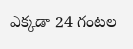ఎక్కడా 24 గంటల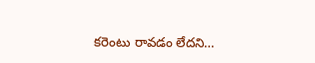కరెంటు రావడం లేదని…